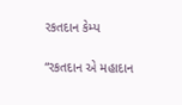રકતદાન કેમ્પ

“રકતદાન એ મહાદાન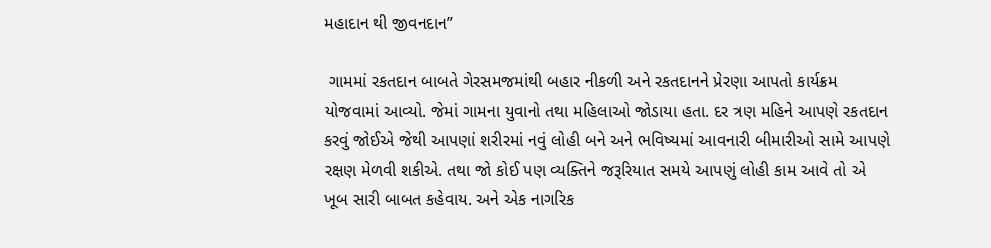મહાદાન થી જીવનદાન”

 ગામમાં રકતદાન બાબતે ગેરસમજમાંથી બહાર નીકળી અને રકતદાનને પ્રેરણા આપતો કાર્યક્રમ યોજવામાં આવ્યો. જેમાં ગામના યુવાનો તથા મહિલાઓ જોડાયા હતા. દર ત્રણ મહિને આપણે રકતદાન કરવું જોઈએ જેથી આપણાં શરીરમાં નવું લોહી બને અને ભવિષ્યમાં આવનારી બીમારીઓ સામે આપણે રક્ષણ મેળવી શકીએ. તથા જો કોઈ પણ વ્યક્તિને જરૂરિયાત સમયે આપણું લોહી કામ આવે તો એ ખૂબ સારી બાબત કહેવાય. અને એક નાગરિક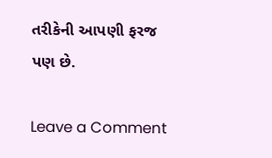તરીકેની આપણી ફરજ પણ છે.

Leave a Comment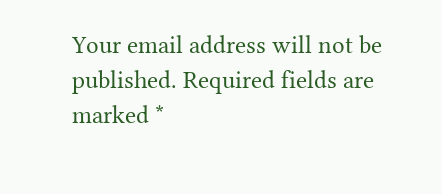Your email address will not be published. Required fields are marked *